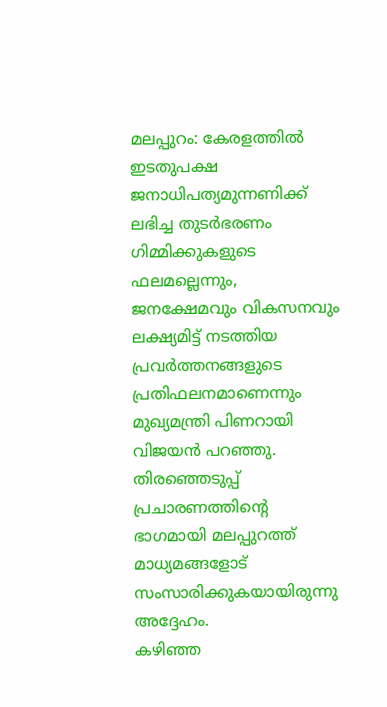മലപ്പുറം: കേരളത്തിൽ ഇടതുപക്ഷ ജനാധിപത്യമുന്നണിക്ക് ലഭിച്ച തുടർഭരണം ഗിമ്മിക്കുകളുടെ ഫലമല്ലെന്നും, ജനക്ഷേമവും വികസനവും ലക്ഷ്യമിട്ട് നടത്തിയ പ്രവർത്തനങ്ങളുടെ പ്രതിഫലനമാണെന്നും മുഖ്യമന്ത്രി പിണറായി വിജയൻ പറഞ്ഞു. തിരഞ്ഞെടുപ്പ് പ്രചാരണത്തിന്റെ ഭാഗമായി മലപ്പുറത്ത് മാധ്യമങ്ങളോട് സംസാരിക്കുകയായിരുന്നു അദ്ദേഹം.
കഴിഞ്ഞ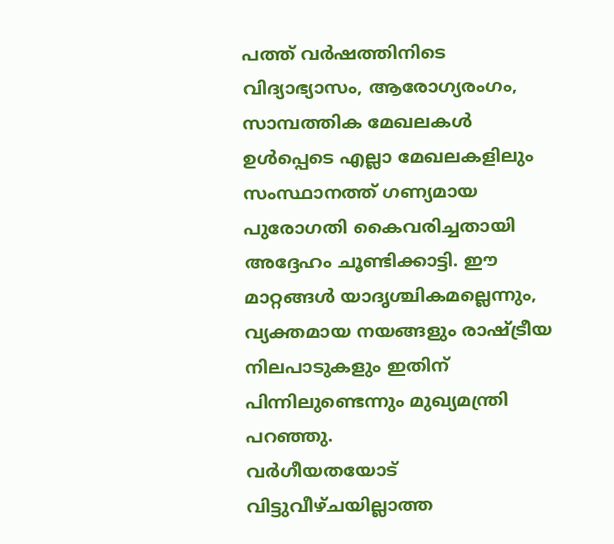പത്ത് വർഷത്തിനിടെ വിദ്യാഭ്യാസം, ആരോഗ്യരംഗം, സാമ്പത്തിക മേഖലകൾ ഉൾപ്പെടെ എല്ലാ മേഖലകളിലും സംസ്ഥാനത്ത് ഗണ്യമായ പുരോഗതി കൈവരിച്ചതായി അദ്ദേഹം ചൂണ്ടിക്കാട്ടി. ഈ മാറ്റങ്ങൾ യാദൃശ്ചികമല്ലെന്നും, വ്യക്തമായ നയങ്ങളും രാഷ്ട്രീയ നിലപാടുകളും ഇതിന് പിന്നിലുണ്ടെന്നും മുഖ്യമന്ത്രി പറഞ്ഞു.
വർഗീയതയോട് വിട്ടുവീഴ്ചയില്ലാത്ത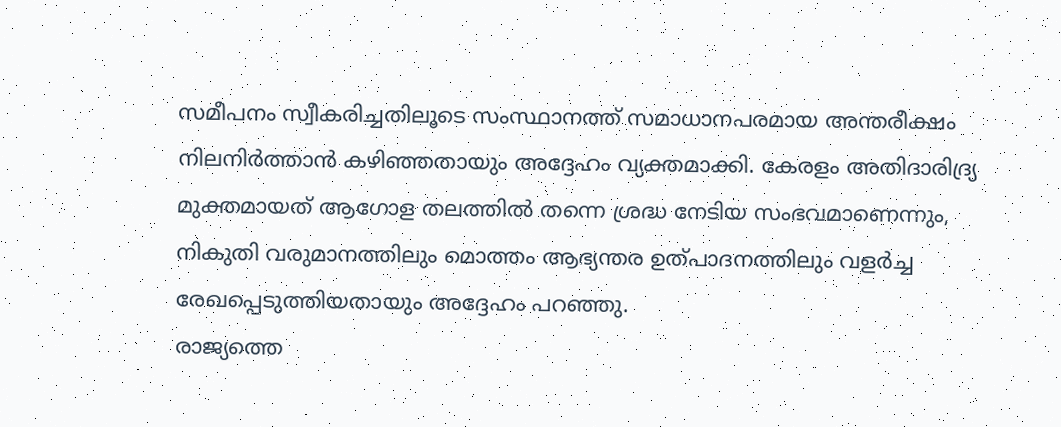സമീപനം സ്വീകരിച്ചതിലൂടെ സംസ്ഥാനത്ത് സമാധാനപരമായ അന്തരീക്ഷം നിലനിർത്താൻ കഴിഞ്ഞതായും അദ്ദേഹം വ്യക്തമാക്കി. കേരളം അതിദാരിദ്ര്യ മുക്തമായത് ആഗോള തലത്തിൽ തന്നെ ശ്രദ്ധ നേടിയ സംഭവമാണെന്നും, നികുതി വരുമാനത്തിലും മൊത്തം ആഭ്യന്തര ഉത്പാദനത്തിലും വളർച്ച രേഖപ്പെടുത്തിയതായും അദ്ദേഹം പറഞ്ഞു.
രാജ്യത്തെ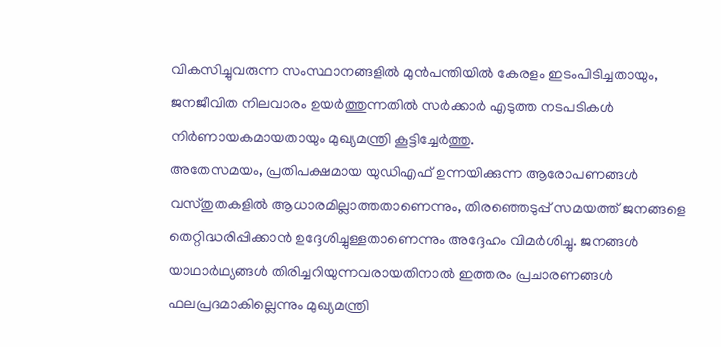വികസിച്ചുവരുന്ന സംസ്ഥാനങ്ങളിൽ മുൻപന്തിയിൽ കേരളം ഇടംപിടിച്ചതായും, ജനജീവിത നിലവാരം ഉയർത്തുന്നതിൽ സർക്കാർ എടുത്ത നടപടികൾ നിർണായകമായതായും മുഖ്യമന്ത്രി കൂട്ടിച്ചേർത്തു.
അതേസമയം, പ്രതിപക്ഷമായ യുഡിഎഫ് ഉന്നയിക്കുന്ന ആരോപണങ്ങൾ വസ്തുതകളിൽ ആധാരമില്ലാത്തതാണെന്നും, തിരഞ്ഞെടുപ്പ് സമയത്ത് ജനങ്ങളെ തെറ്റിദ്ധരിപ്പിക്കാൻ ഉദ്ദേശിച്ചുള്ളതാണെന്നും അദ്ദേഹം വിമർശിച്ചു. ജനങ്ങൾ യാഥാർഥ്യങ്ങൾ തിരിച്ചറിയുന്നവരായതിനാൽ ഇത്തരം പ്രചാരണങ്ങൾ ഫലപ്രദമാകില്ലെന്നും മുഖ്യമന്ത്രി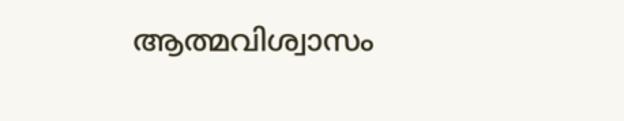ആത്മവിശ്വാസം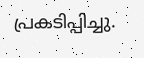പ്രകടിപ്പിച്ചു.